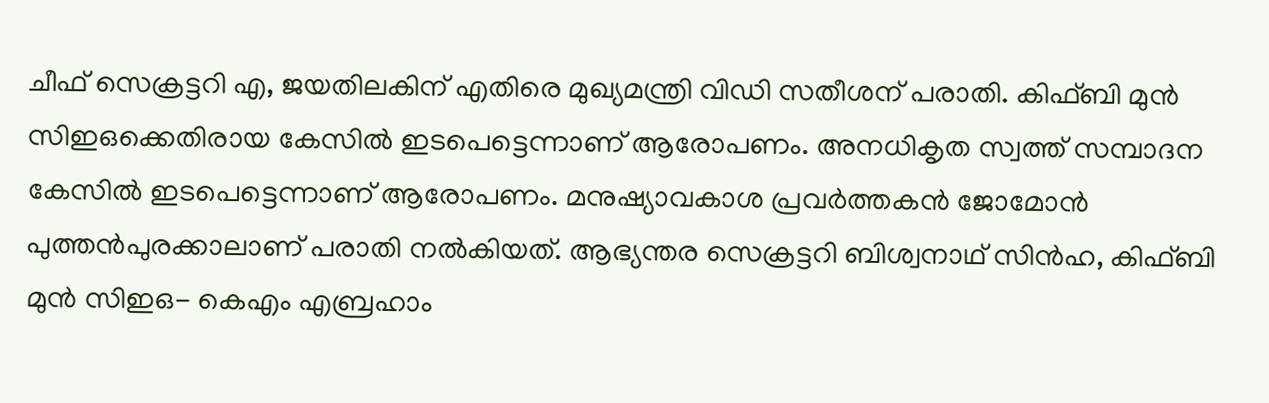ചീഫ് സെക്രട്ടറി എ, ജയതിലകിന് എതിരെ മുഖ്യമന്ത്രി വിഡി സതീശന് പരാതി. കിഫ്ബി മുൻ സിഇഒക്കെതിരായ കേസിൽ ഇടപെട്ടെന്നാണ് ആരോപണം. അനധികൃത സ്വത്ത് സമ്പാദന കേസിൽ ഇടപെട്ടെന്നാണ് ആരോപണം. മനുഷ്യാവകാശ പ്രവർത്തകൻ ജോമോൻ പുത്തൻപുരക്കാലാണ് പരാതി നൽകിയത്. ആഭ്യന്തര സെക്രട്ടറി ബിശ്വനാഥ് സിൻഹ, കിഫ്ബി മുൻ സിഇഒ- കെഎം എബ്രഹാം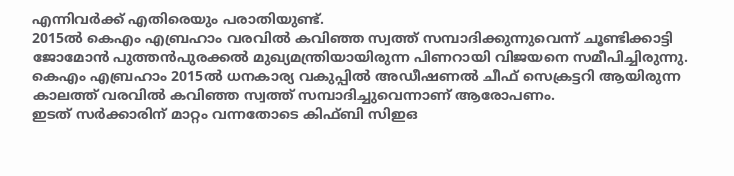എന്നിവർക്ക് എതിരെയും പരാതിയുണ്ട്.
2015ൽ കെഎം എബ്രഹാം വരവിൽ കവിഞ്ഞ സ്വത്ത് സമ്പാദിക്കുന്നുവെന്ന് ചൂണ്ടിക്കാട്ടി ജോമോൻ പുത്തൻപുരക്കൽ മുഖ്യമന്ത്രിയായിരുന്ന പിണറായി വിജയനെ സമീപിച്ചിരുന്നു. കെഎം എബ്രഹാം 2015ൽ ധനകാര്യ വകുപ്പിൽ അഡീഷണൽ ചീഫ് സെക്രട്ടറി ആയിരുന്ന കാലത്ത് വരവിൽ കവിഞ്ഞ സ്വത്ത് സമ്പാദിച്ചുവെന്നാണ് ആരോപണം.
ഇടത് സർക്കാരിന് മാറ്റം വന്നതോടെ കിഫ്ബി സിഇഒ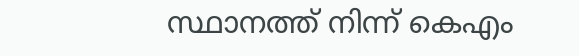സ്ഥാനത്ത് നിന്ന് കെഎം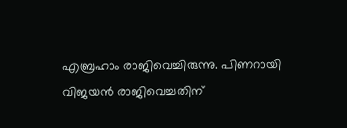എബ്രഹാം രാജിവെച്ചിരുന്നു. പിണറായി വിജയൻ രാജിവെച്ചതിന്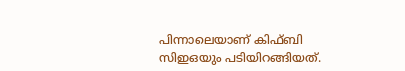പിന്നാലെയാണ് കിഫ്ബി സിഇഒയും പടിയിറങ്ങിയത്.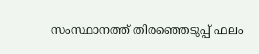സംസ്ഥാനത്ത് തിരഞ്ഞെടുപ്പ് ഫലം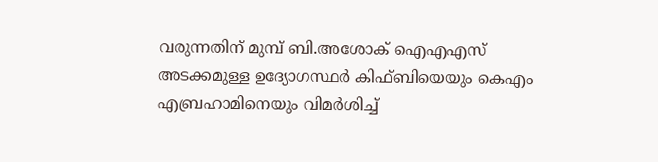വരുന്നതിന് മുമ്പ് ബി.അശോക് ഐഎഎസ് അടക്കമുള്ള ഉദ്യോഗസ്ഥർ കിഫ്ബിയെയും കെഎം എബ്രഹാമിനെയും വിമർശിച്ച്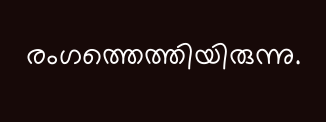രംഗത്തെത്തിയിരുന്നു.